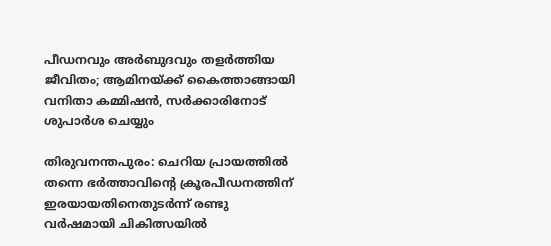പീഡനവും അർബുദവും തളർത്തിയ ജീവിതം; ആമിനയ്ക്ക് കൈത്താങ്ങായി വനിതാ കമ്മിഷൻ, സർക്കാരിനോട് ശുപാർശ ചെയ്യും

തിരുവനന്തപുരം: ചെറിയ പ്രായത്തിൽ തന്നെ ഭർത്താവിന്റെ ക്രൂരപീഡനത്തിന് ഇരയായതിനെതുടർന്ന് രണ്ടു വർഷമായി ചികിത്സയിൽ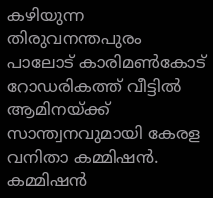കഴിയുന്ന തിരുവനന്തപുരം പാലോട് കാരിമൺകോട് റോഡരികത്ത് വീട്ടിൽ ആമിനയ്ക്ക് സാന്ത്വനവുമായി കേരള വനിതാ കമ്മിഷൻ. കമ്മിഷൻ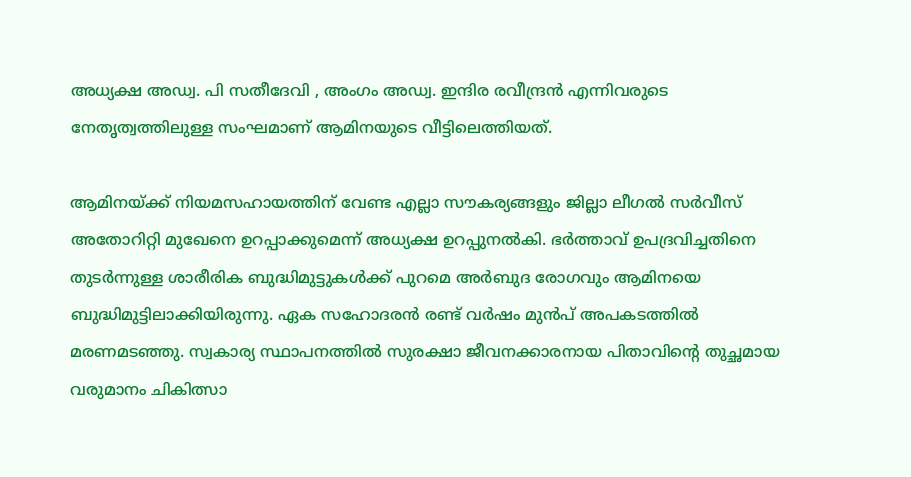അധ്യക്ഷ അഡ്വ. പി സതീദേവി , അംഗം അഡ്വ. ഇന്ദിര രവീന്ദ്രൻ എന്നിവരുടെ നേതൃത്വത്തിലുള്ള സംഘമാണ് ആമിനയുടെ വീട്ടിലെത്തിയത്.

ആമിനയ്ക്ക് നിയമസഹായത്തിന് വേണ്ട എല്ലാ സൗകര്യങ്ങളും ജില്ലാ ലീഗൽ സർവീസ് അതോറിറ്റി മുഖേനെ ഉറപ്പാക്കുമെന്ന് അധ്യക്ഷ ഉറപ്പുനൽകി. ഭർത്താവ് ഉപദ്രവിച്ചതിനെ തുടർന്നുള്ള ശാരീരിക ബുദ്ധിമുട്ടുകൾക്ക് പുറമെ അർബുദ രോഗവും ആമിനയെ ബുദ്ധിമുട്ടിലാക്കിയിരുന്നു. ഏക സഹോദരൻ രണ്ട് വർഷം മുൻപ് അപകടത്തിൽ മരണമടഞ്ഞു. സ്വകാര്യ സ്ഥാപനത്തിൽ സുരക്ഷാ ജീവനക്കാരനായ പിതാവിന്റെ തുച്ഛമായ വരുമാനം ചികിത്സാ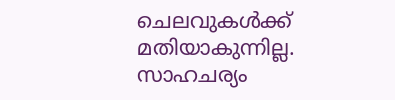ചെലവുകൾക്ക് മതിയാകുന്നില്ല. സാഹചര്യം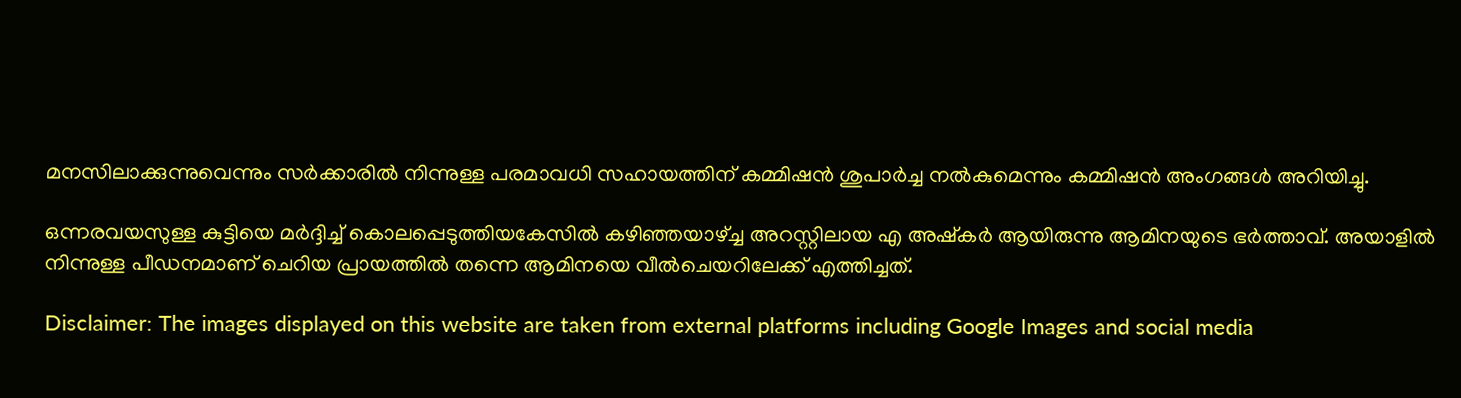മനസിലാക്കുന്നുവെന്നും സർക്കാരിൽ നിന്നുള്ള പരമാവധി സഹായത്തിന് കമ്മിഷൻ ശുപാർച്ച നൽകുമെന്നും കമ്മിഷൻ അംഗങ്ങൾ അറിയിച്ചു.

ഒന്നരവയസുള്ള കുട്ടിയെ മർദ്ദിച്ച് കൊലപ്പെടുത്തിയകേസിൽ കഴിഞ്ഞയാഴ്ച്ച അറസ്റ്റിലായ എ അഷ്‌കർ ആയിരുന്നു ആമിനയുടെ ഭർത്താവ്. അയാളിൽ നിന്നുള്ള പീഡനമാണ് ചെറിയ പ്രായത്തിൽ തന്നെ ആമിനയെ വീൽചെയറിലേക്ക് എത്തിച്ചത്.

Disclaimer: The images displayed on this website are taken from external platforms including Google Images and social media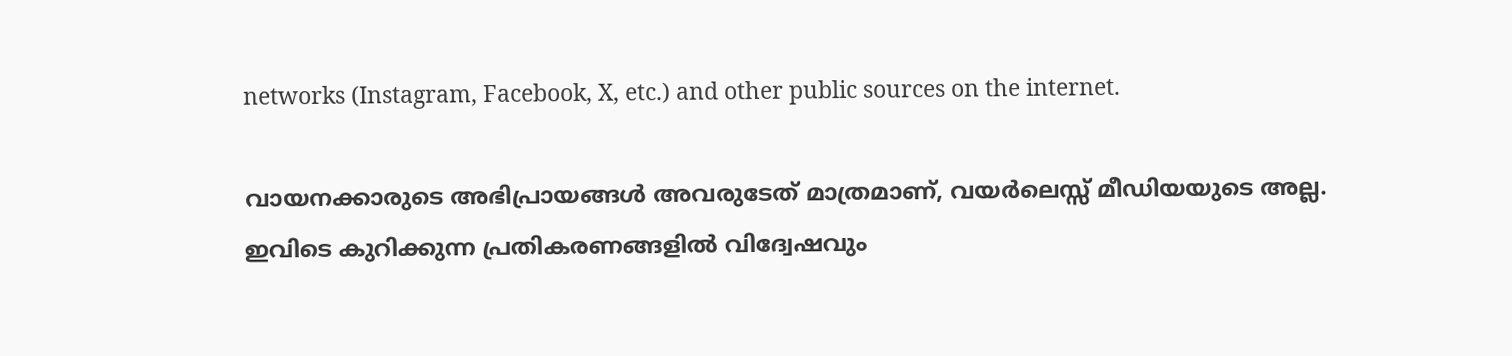networks (Instagram, Facebook, X, etc.) and other public sources on the internet.

വായനക്കാരുടെ അഭിപ്രായങ്ങള്‍ അവരുടേത് മാത്രമാണ്, വയർലെസ്സ് മീഡിയയുടെ അല്ല. ഇവിടെ കുറിക്കുന്ന പ്രതികരണങ്ങളിൽ വിദ്വേഷവും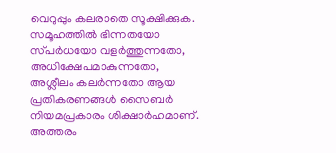വെറുപ്പും കലരാതെ സൂക്ഷിക്കുക. സമൂഹത്തിൽ ഭിന്നതയോ സ്‌പർധയോ വളർത്തുന്നതോ, അധിക്ഷേപമാകുന്നതോ, അശ്ലീലം കലർന്നതോ ആയ പ്രതികരണങ്ങൾ സൈബർ നിയമപ്രകാരം ശിക്ഷാർഹമാണ്. അത്തരം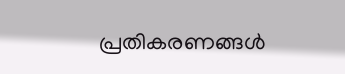പ്രതികരണങ്ങൾ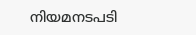നിയമനടപടി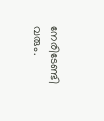നേരിടേണ്ടി വരും.